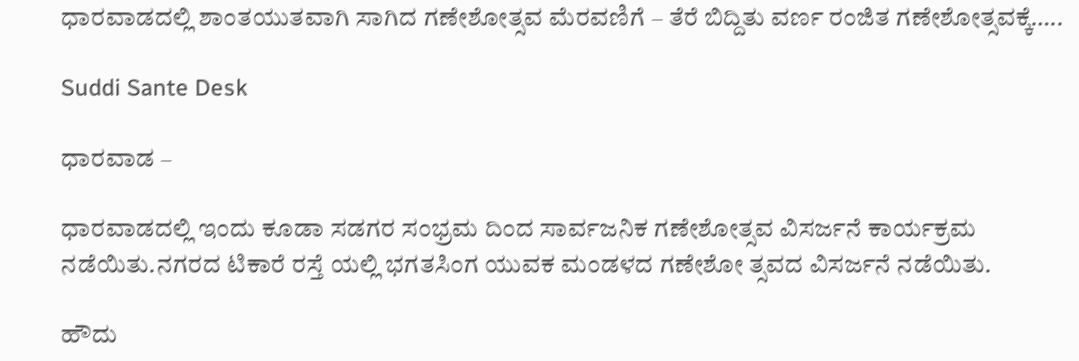ಧಾರವಾಡದಲ್ಲಿ ಶಾಂತಯುತವಾಗಿ ಸಾಗಿದ ಗಣೇಶೋತ್ಸವ ಮೆರವಣಿಗೆ – ತೆರೆ ಬಿದ್ದಿತು ವರ್ಣ ರಂಜಿತ ಗಣೇಶೋತ್ಸವಕ್ಕೆ…..

Suddi Sante Desk

ಧಾರವಾಡ –

ಧಾರವಾಡದಲ್ಲಿ ಇಂದು ಕೂಡಾ ಸಡಗರ ಸಂಭ್ರಮ ದಿಂದ ಸಾರ್ವಜನಿಕ ಗಣೇಶೋತ್ಸವ ವಿಸರ್ಜನೆ ಕಾರ್ಯಕ್ರಮ ನಡೆಯಿತು.ನಗರದ ಟಿಕಾರೆ ರಸ್ತೆ ಯಲ್ಲಿ ಭಗತಸಿಂಗ ಯುವಕ ಮಂಡಳದ ಗಣೇಶೋ ತ್ಸವದ ವಿಸರ್ಜನೆ ನಡೆಯಿತು.

ಹೌದು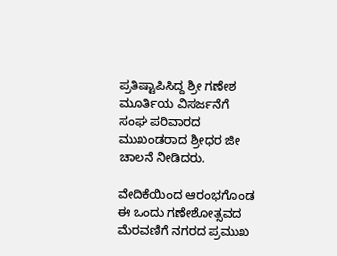ಪ್ರತಿಷ್ಟಾಪಿಸಿದ್ದ ಶ್ರೀ ಗಣೇಶ ಮೂರ್ತಿಯ ವಿಸರ್ಜನೆಗೆ ಸಂಘ ಪರಿವಾರದ ಮುಖಂಡರಾದ ಶ್ರೀಧರ ಜೀ ಚಾಲನೆ ನೀಡಿದರು.

ವೇದಿಕೆಯಿಂದ ಆರಂಭಗೊಂಡ ಈ ಒಂದು ಗಣೇಶೋತ್ಸವದ ಮೆರವಣಿಗೆ ನಗರದ ಪ್ರಮುಖ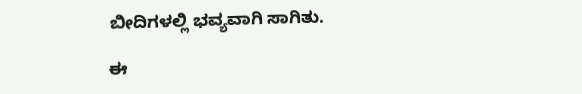ಬೀದಿಗಳಲ್ಲಿ ಭವ್ಯವಾಗಿ ಸಾಗಿತು.

ಈ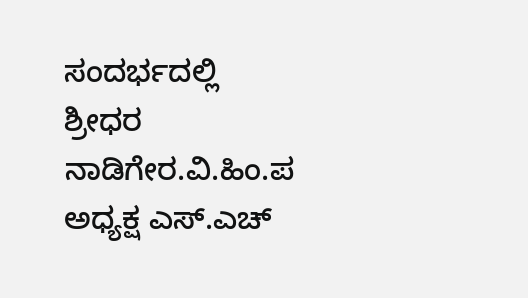ಸಂದರ್ಭದಲ್ಲಿ ಶ್ರೀಧರ ನಾಡಿಗೇರ.ವಿ.ಹಿಂ.ಪ ಅಧ್ಯಕ್ಷ ಎಸ್.ಎಚ್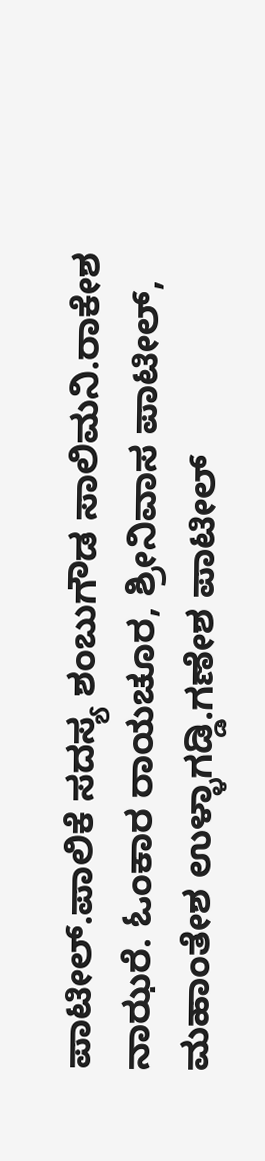ಪಾಟೀಲ್.ಪಾಲಿಕೆ ಸದಸ್ಯ ಶಂಬುಗೌಡ ಸಾಲಿಮನಿ.ರಾಕೇಶ ನಾಝರೆ. ಓಂಕಾರ ರಾಯಚೂರ, ಶ್ರೀನಿವಾಸ ಪಾಟೀಲ್, ಮಹಾಂತೇಶ ಉಳ್ಳಾಗಡ್ಡಿ.ಗಣೇಶ ಪಾಟೀಲ್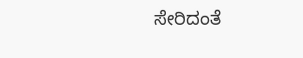ಸೇರಿದಂತೆ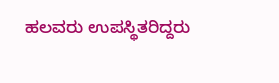ಹಲವರು ಉಪಸ್ಥಿತರಿದ್ದರು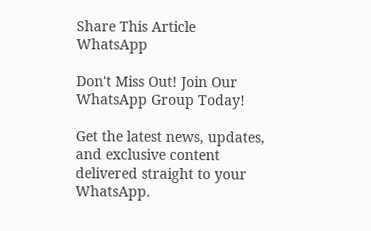Share This Article
WhatsApp

Don't Miss Out! Join Our WhatsApp Group Today!

Get the latest news, updates, and exclusive content delivered straight to your WhatsApp.